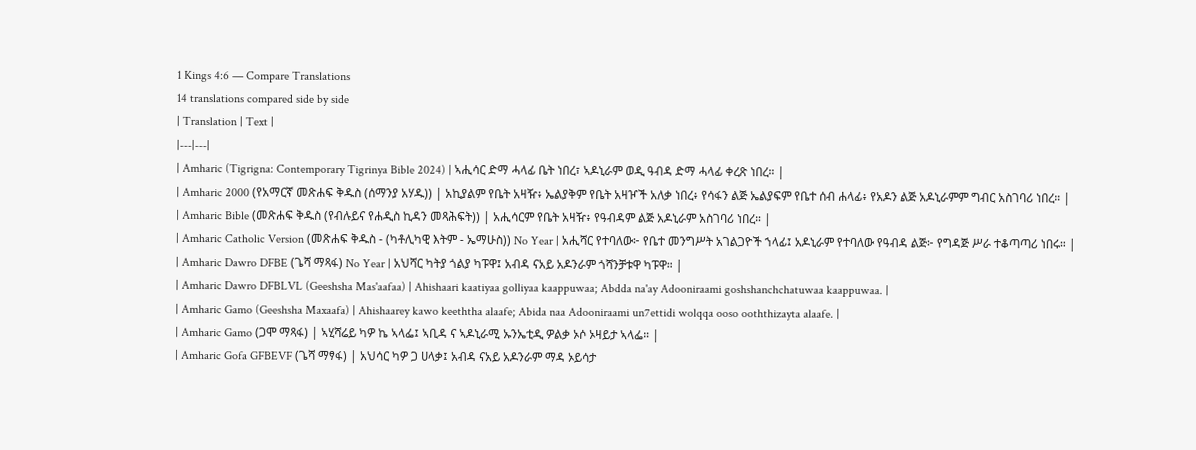1 Kings 4:6 — Compare Translations
14 translations compared side by side
| Translation | Text |
|---|---|
| Amharic (Tigrigna: Contemporary Tigrinya Bible 2024) | ኣሒሳር ድማ ሓላፊ ቤት ነበረ፣ ኣዶኒራም ወዲ ዓብዳ ድማ ሓላፊ ቀረጽ ነበረ። |
| Amharic 2000 (የአማርኛ መጽሐፍ ቅዱስ (ሰማንያ አሃዱ)) | አኪያልም የቤት አዛዥ፥ ኤልያቅም የቤት አዛዦች አለቃ ነበረ፥ የሳፋን ልጅ ኤልያፍም የቤተ ሰብ ሐላፊ፥ የአዶን ልጅ አዶኒራምም ግብር አስገባሪ ነበረ። |
| Amharic Bible (መጽሐፍ ቅዱስ (የብሉይና የሐዲስ ኪዳን መጻሕፍት)) | አሒሳርም የቤት አዛዥ፥ የዓብዳም ልጅ አዶኒራም አስገባሪ ነበረ። |
| Amharic Catholic Version (መጽሐፍ ቅዱስ - (ካቶሊካዊ እትም - ኤማሁስ)) No Year | አሒሻር የተባለው፦ የቤተ መንግሥት አገልጋዮች ኀላፊ፤ አዶኒራም የተባለው የዓብዳ ልጅ፦ የግዳጅ ሥራ ተቆጣጣሪ ነበሩ። |
| Amharic Dawro DFBE (ጌሻ ማጻፋ) No Year | አህሻር ካትያ ጎልያ ካፑዋ፤ አብዳ ናአይ አዶንራም ጎሻንቻቱዋ ካፑዋ። |
| Amharic Dawro DFBLVL (Geeshsha Mas'aafaa) | Ahishaari kaatiyaa golliyaa kaappuwaa; Abdda na'ay Adooniraami goshshanchchatuwaa kaappuwaa. |
| Amharic Gamo (Geeshsha Maxaafa) | Ahishaarey kawo keeththa alaafe; Abida naa Adooniraami un7ettidi wolqqa ooso ooththizayta alaafe. |
| Amharic Gamo (ጋሞ ማጻፋ) | ኣሂሻሬይ ካዎ ኬ ኣላፌ፤ ኣቢዳ ና ኣዶኒራሚ ኡንኤቲዲ ዎልቃ ኦሶ ኦዛይታ ኣላፌ። |
| Amharic Gofa GFBEVF (ጌሻ ማፃፋ) | አህሳር ካዎ ጋ ሀላቃ፤ አብዳ ናአይ አዶንራም ማዳ ኦይሳታ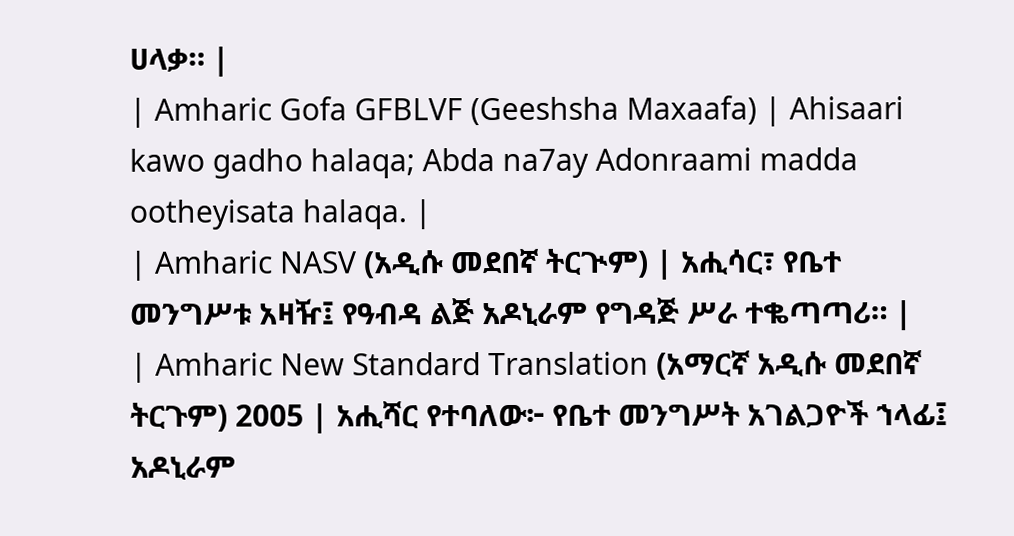ሀላቃ። |
| Amharic Gofa GFBLVF (Geeshsha Maxaafa) | Ahisaari kawo gadho halaqa; Abda na7ay Adonraami madda ootheyisata halaqa. |
| Amharic NASV (አዲሱ መደበኛ ትርጒም) | አሒሳር፣ የቤተ መንግሥቱ አዛዥ፤ የዓብዳ ልጅ አዶኒራም የግዳጅ ሥራ ተቈጣጣሪ። |
| Amharic New Standard Translation (አማርኛ አዲሱ መደበኛ ትርጉም) 2005 | አሒሻር የተባለው፦ የቤተ መንግሥት አገልጋዮች ኀላፊ፤ አዶኒራም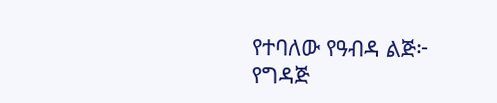የተባለው የዓብዳ ልጅ፦ የግዳጅ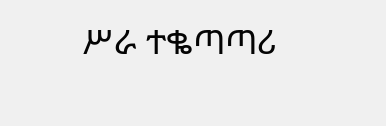ሥራ ተቈጣጣሪ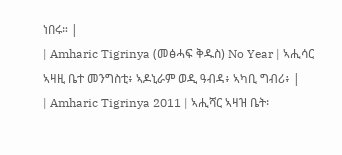ነበሩ። |
| Amharic Tigrinya (መፅሓፍ ቅዱስ) No Year | ኣሒሳር ኣዛዚ ቤተ መንግስቲ፥ ኣዶኒራም ወዲ ዓብዳ፥ ኣካቢ ግብሪ፥ |
| Amharic Tigrinya 2011 | ኣሒሻር ኣዛዝ ቤት፡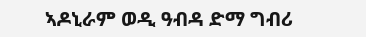ኣዶኒራም ወዲ ዓብዳ ድማ ግብሪ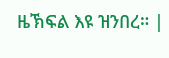ዜኽፍል እዩ ዝንበረ። |